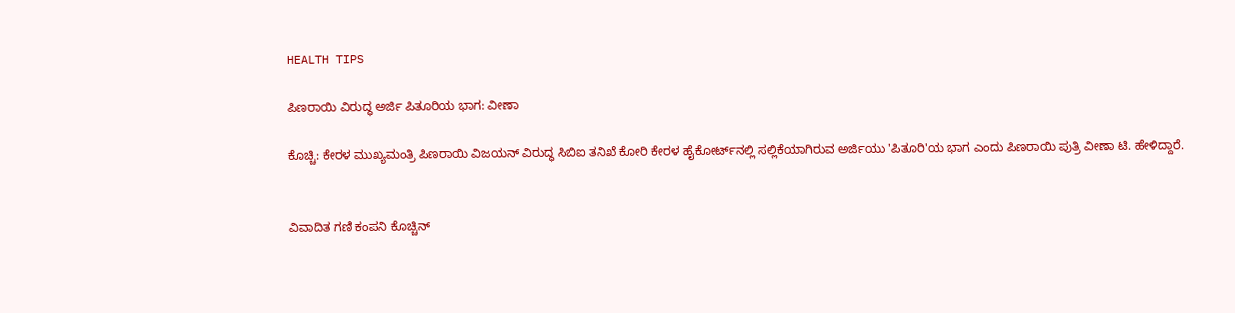HEALTH TIPS

ಪಿಣರಾಯಿ ವಿರುದ್ಧ ಅರ್ಜಿ ಪಿತೂರಿಯ ಭಾಗ: ವೀಣಾ

ಕೊಚ್ಚಿ: ಕೇರಳ ಮುಖ್ಯಮಂತ್ರಿ ಪಿಣರಾಯಿ‌ ವಿಜಯನ್‌ ವಿರುದ್ಧ ಸಿಬಿಐ ತನಿಖೆ ಕೋರಿ ಕೇರಳ ಹೈಕೋರ್ಟ್‌ನಲ್ಲಿ ಸಲ್ಲಿಕೆಯಾಗಿರುವ ಅರ್ಜಿಯು 'ಪಿತೂರಿ'ಯ ಭಾಗ ಎಂದು ಪಿಣರಾಯಿ ಪುತ್ರಿ ವೀಣಾ ಟಿ. ಹೇಳಿದ್ದಾರೆ.


ವಿವಾದಿತ ಗಣಿ ಕಂಪನಿ ಕೊಚ್ಚಿನ್‌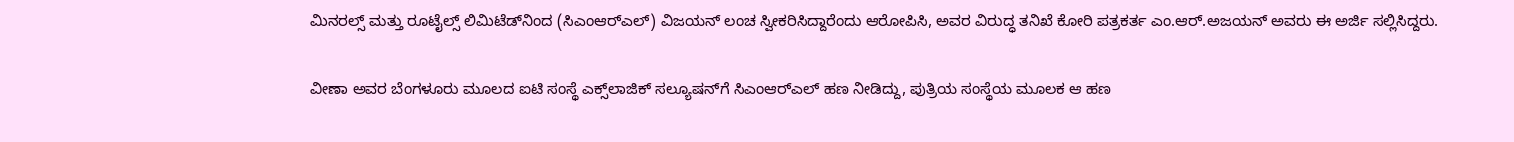ಮಿನರಲ್ಸ್‌ ಮತ್ತು ರೂಟೈಲ್ಸ್‌ ಲಿಮಿಟೆಡ್‌ನಿಂದ (ಸಿಎಂಆರ್‌ಎಲ್‌) ವಿಜಯನ್‌ ಲಂಚ ಸ್ವೀಕರಿಸಿದ್ದಾರೆಂದು ಆರೋಪಿಸಿ, ಅವರ ವಿರುದ್ಧ ತನಿಖೆ ಕೋರಿ ಪತ್ರಕರ್ತ ಎಂ.ಆರ್‌.ಅಜಯನ್‌ ಅವರು ಈ ಅರ್ಜಿ ಸಲ್ಲಿಸಿದ್ದರು.

ವೀಣಾ ಅವರ ಬೆಂಗಳೂರು ಮೂಲದ ಐಟಿ ಸಂಸ್ಥೆ ಎಕ್ಸ್‌ಲಾಜಿಕ್‌ ಸಲ್ಯೂಷನ್‌ಗೆ ಸಿಎಂಆರ್‌ಎಲ್‌ ಹಣ ನೀಡಿದ್ದು, ಪುತ್ರಿಯ ಸಂಸ್ಥೆಯ ಮೂಲಕ ಆ ಹ‌ಣ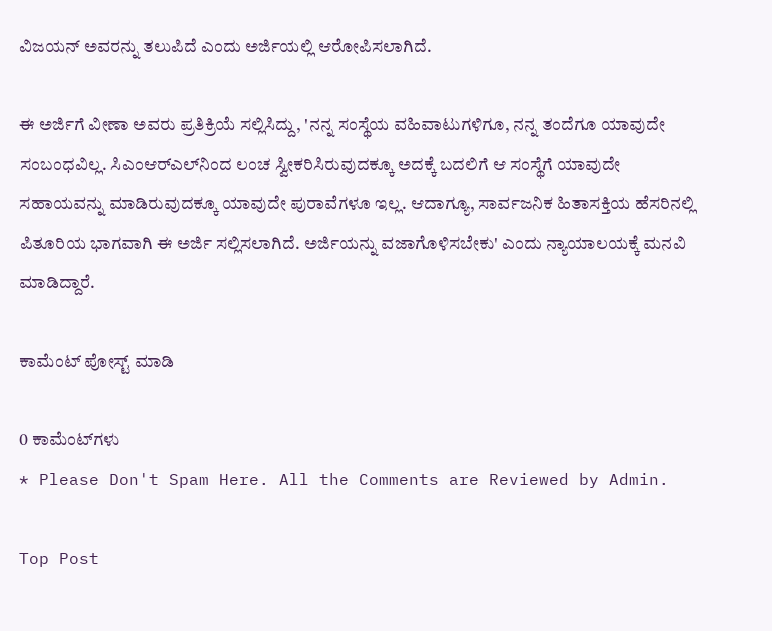ವಿಜಯನ್‌ ಅವರನ್ನು ತಲುಪಿದೆ ಎಂದು ಅರ್ಜಿಯಲ್ಲಿ ಆರೋಪಿಸಲಾಗಿದೆ.

ಈ ಅರ್ಜಿಗೆ ವೀಣಾ ಅವರು ಪ್ರತಿಕ್ರಿಯೆ ಸಲ್ಲಿಸಿದ್ದು, 'ನನ್ನ ಸಂಸ್ಥೆಯ ವಹಿವಾಟುಗಳಿಗೂ, ನನ್ನ ತಂದೆಗೂ ಯಾವುದೇ ಸಂಬಂಧವಿಲ್ಲ. ಸಿಎಂಆರ್‌ಎಲ್‌ನಿಂದ ಲಂಚ ಸ್ವೀಕರಿಸಿರುವುದಕ್ಕೂ ಅದಕ್ಕೆ ಬದಲಿಗೆ ಆ ಸಂಸ್ಥೆಗೆ ಯಾ‌ವುದೇ ಸಹಾಯವನ್ನು ಮಾಡಿರುವುದಕ್ಕೂ ಯಾವುದೇ ಪುರಾವೆಗಳೂ ಇಲ್ಲ. ಆದಾಗ್ಯೂ, ಸಾರ್ವಜನಿಕ ಹಿತಾಸಕ್ತಿಯ ಹೆಸರಿನ‌ಲ್ಲಿ ಪಿತೂರಿಯ ಭಾಗವಾಗಿ ಈ ಅರ್ಜಿ ಸಲ್ಲಿಸಲಾಗಿದೆ. ಅರ್ಜಿಯನ್ನು ವಜಾಗೊಳಿಸಬೇಕು' ಎಂದು ನ್ಯಾಯಾಲಯಕ್ಕೆ ಮನವಿ ಮಾಡಿದ್ದಾರೆ.

ಕಾಮೆಂಟ್‌‌ ಪೋಸ್ಟ್‌ ಮಾಡಿ

0 ಕಾಮೆಂಟ್‌ಗಳು
* Please Don't Spam Here. All the Comments are Reviewed by Admin.

Top Post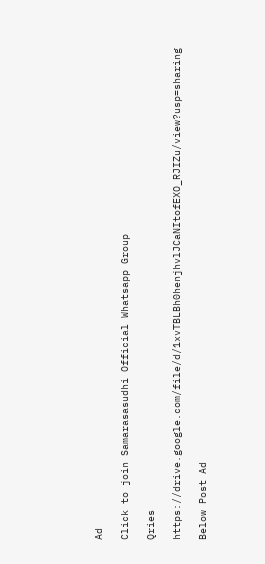Ad

Click to join Samarasasudhi Official Whatsapp Group

Qries

https://drive.google.com/file/d/1xvTBLBh0henjhvlJCaNItofEXO_RJIZu/view?usp=sharing

Below Post Ad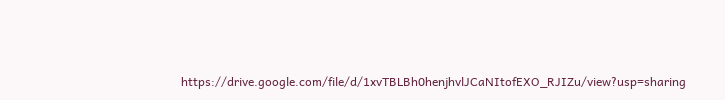https://drive.google.com/file/d/1xvTBLBh0henjhvlJCaNItofEXO_RJIZu/view?usp=sharing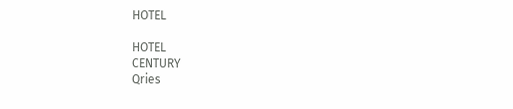HOTEL

HOTEL
CENTURY
Qries